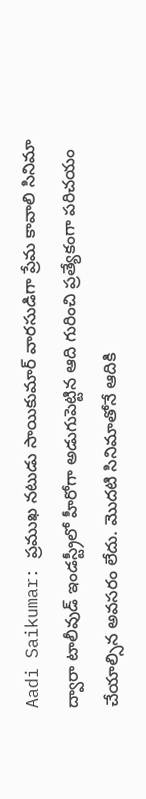Aadi Saikumar: ప్రముఖ నటుడు సాయికుమార్ వారసుడిగా ప్రేమ కావాలి సినిమా ద్వారా టాలీవుడ్ ఇండస్ట్రీలో హీరోగా అడుగుపెట్టిన ఆది గురించి ప్రత్యేకంగా పరిచయం చేయాల్సిన అవసరం లేదు. మొదటి సినిమాతోనే ఆదికి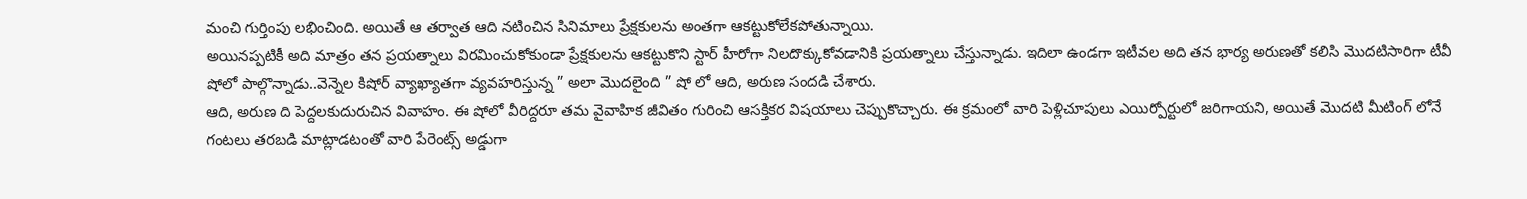మంచి గుర్తింపు లభించింది. అయితే ఆ తర్వాత ఆది నటించిన సినిమాలు ప్రేక్షకులను అంతగా ఆకట్టుకోలేకపోతున్నాయి.
అయినప్పటికీ అది మాత్రం తన ప్రయత్నాలు విరమించుకోకుండా ప్రేక్షకులను ఆకట్టుకొని స్టార్ హీరోగా నిలదొక్కుకోవడానికి ప్రయత్నాలు చేస్తున్నాడు. ఇదిలా ఉండగా ఇటీవల అది తన భార్య అరుణతో కలిసి మొదటిసారిగా టీవీ షోలో పాల్గొన్నాడు..వెన్నెల కిషోర్ వ్యాఖ్యాతగా వ్యవహరిస్తున్న ” అలా మొదలైంది ” షో లో ఆది, అరుణ సందడి చేశారు.
ఆది, అరుణ ది పెద్దలకుదురుచిన వివాహం. ఈ షోలో వీరిద్దరూ తమ వైవాహిక జీవితం గురించి ఆసక్తికర విషయాలు చెప్పుకొచ్చారు. ఈ క్రమంలో వారి పెళ్లిచూపులు ఎయిర్పోర్టులో జరిగాయని, అయితే మొదటి మీటింగ్ లోనే గంటలు తరబడి మాట్లాడటంతో వారి పేరెంట్స్ అడ్డుగా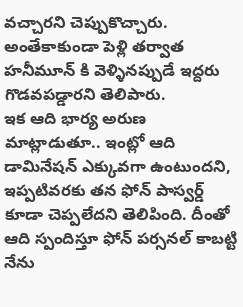వచ్చారని చెప్పుకొచ్చారు. అంతేకాకుండా పెళ్లి తర్వాత హనీమూన్ కి వెళ్ళినప్పుడే ఇద్దరు గొడవపడ్డారని తెలిపారు.
ఇక ఆది భార్య అరుణ మాట్లాడుతూ.. ఇంట్లో ఆది డామినేషన్ ఎక్కువగా ఉంటుందని, ఇప్పటివరకు తన ఫోన్ పాస్వర్డ్ కూడా చెప్పలేదని తెలిపింది. దీంతో ఆది స్పందిస్తూ ఫోన్ పర్సనల్ కాబట్టి నేను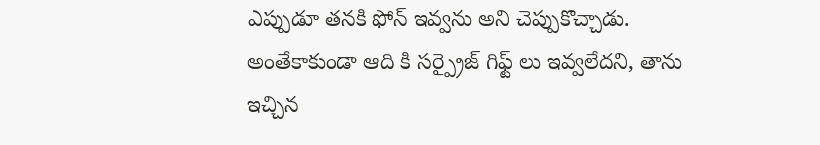ఎప్పుడూ తనకి ఫోన్ ఇవ్వను అని చెప్పుకొచ్చాడు. అంతేకాకుండా ఆది కి సర్ప్రైజ్ గిఫ్ట్ లు ఇవ్వలేదని, తాను ఇచ్చిన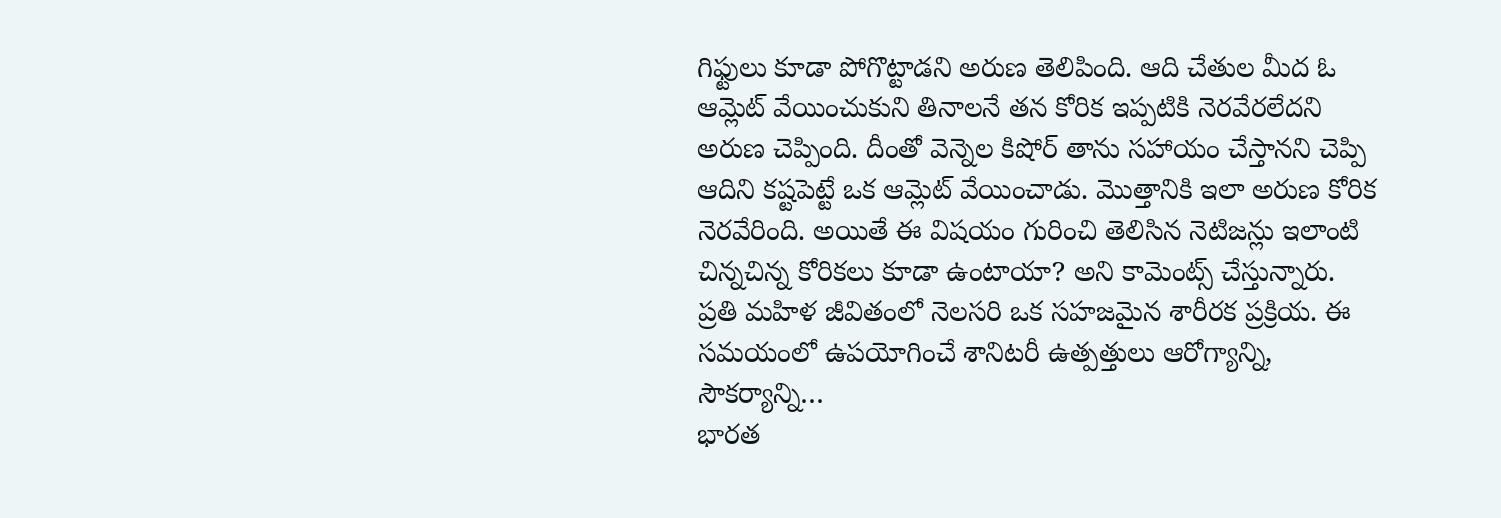గిఫ్టులు కూడా పోగొట్టాడని అరుణ తెలిపింది. ఆది చేతుల మీద ఓ ఆమ్లెట్ వేయించుకుని తినాలనే తన కోరిక ఇప్పటికి నెరవేరలేదని అరుణ చెప్పింది. దీంతో వెన్నెల కిషోర్ తాను సహాయం చేస్తానని చెప్పి ఆదిని కష్టపెట్టే ఒక ఆమ్లెట్ వేయించాడు. మొత్తానికి ఇలా అరుణ కోరిక నెరవేరింది. అయితే ఈ విషయం గురించి తెలిసిన నెటిజన్లు ఇలాంటి చిన్నచిన్న కోరికలు కూడా ఉంటాయా? అని కామెంట్స్ చేస్తున్నారు.
ప్రతి మహిళ జీవితంలో నెలసరి ఒక సహజమైన శారీరక ప్రక్రియ. ఈ సమయంలో ఉపయోగించే శానిటరీ ఉత్పత్తులు ఆరోగ్యాన్ని, సౌకర్యాన్ని…
భారత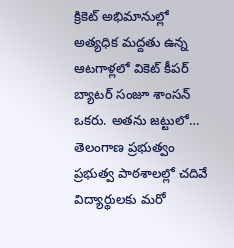క్రికెట్ అభిమానుల్లో అత్యధిక మద్దతు ఉన్న ఆటగాళ్లలో వికెట్ కీపర్ బ్యాటర్ సంజూ శాంసన్ ఒకరు. అతను జట్టులో…
తెలంగాణ ప్రభుత్వం ప్రభుత్వ పాఠశాలల్లో చదివే విద్యార్థులకు మరో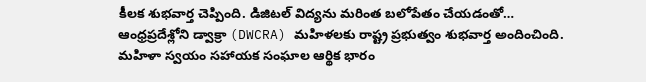కీలక శుభవార్త చెప్పింది. డిజిటల్ విద్యను మరింత బలోపేతం చేయడంతో…
ఆంధ్రప్రదేశ్లోని డ్వాక్రా (DWCRA) మహిళలకు రాష్ట్ర ప్రభుత్వం శుభవార్త అందించింది. మహిళా స్వయం సహాయక సంఘాల ఆర్థిక భారం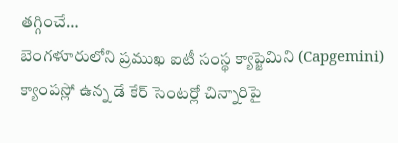తగ్గించే…
బెంగళూరులోని ప్రముఖ ఐటీ సంస్థ క్యాప్జెమిని (Capgemini) క్యాంపస్లో ఉన్న డే కేర్ సెంటర్లో చిన్నారిపై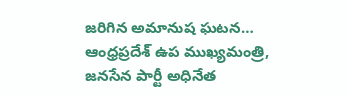జరిగిన అమానుష ఘటన…
ఆంధ్రప్రదేశ్ ఉప ముఖ్యమంత్రి, జనసేన పార్టీ అధినేత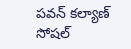పవన్ కల్యాణ్ సోషల్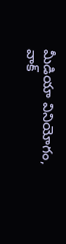మీడియా వినియోగం, వాక్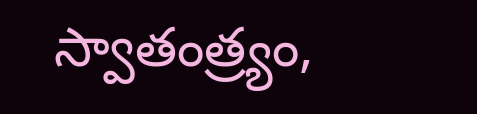స్వాతంత్ర్యం,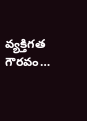వ్యక్తిగత గౌరవం…